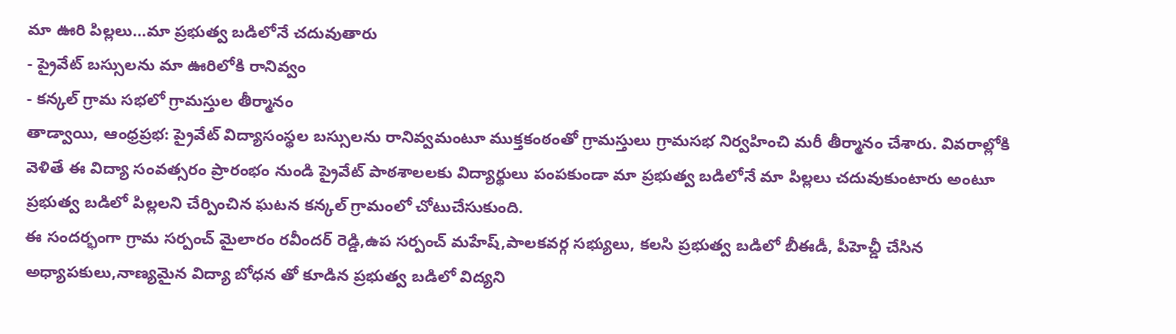మా ఊరి పిల్లలు…మా ప్రభుత్వ బడిలోనే చదువుతారు
- ప్రైవేట్ బస్సులను మా ఊరిలోకి రానివ్వం
- కన్కల్ గ్రామ సభలో గ్రామస్తుల తీర్మానం
తాడ్వాయి, ఆంధ్రప్రభ: ప్రైవేట్ విద్యాసంస్థల బస్సులను రానివ్వమంటూ ముక్తకంఠంతో గ్రామస్తులు గ్రామసభ నిర్వహించి మరీ తీర్మానం చేశారు. వివరాల్లోకి వెళితే ఈ విద్యా సంవత్సరం ప్రారంభం నుండి ప్రైవేట్ పాఠశాలలకు విద్యార్థులు పంపకుండా మా ప్రభుత్వ బడిలోనే మా పిల్లలు చదువుకుంటారు అంటూ ప్రభుత్వ బడిలో పిల్లలని చేర్పించిన ఘటన కన్కల్ గ్రామంలో చోటుచేసుకుంది.
ఈ సందర్భంగా గ్రామ సర్పంచ్ మైలారం రవీందర్ రెడ్డి,ఉప సర్పంచ్ మహేష్,పాలకవర్గ సభ్యులు, కలసి ప్రభుత్వ బడిలో బీఈడీ, పీహెచ్డీ చేసిన అధ్యాపకులు,నాణ్యమైన విద్యా బోధన తో కూడిన ప్రభుత్వ బడిలో విద్యని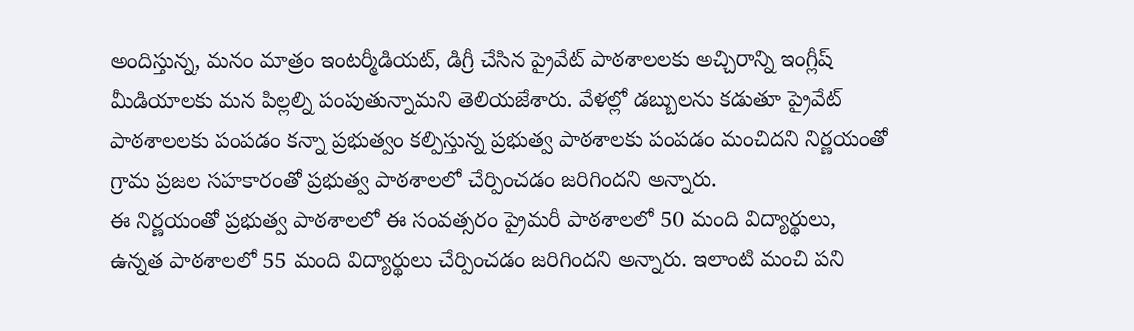అందిస్తున్న, మనం మాత్రం ఇంటర్మీడియట్, డిగ్రీ చేసిన ప్రైవేట్ పాఠశాలలకు అచ్చిరాన్ని ఇంగ్లీష్ మీడియాలకు మన పిల్లల్ని పంపుతున్నామని తెలియజేశారు. వేళల్లో డబ్బులను కడుతూ ప్రైవేట్ పాఠశాలలకు పంపడం కన్నా ప్రభుత్వం కల్పిస్తున్న ప్రభుత్వ పాఠశాలకు పంపడం మంచిదని నిర్ణయంతో గ్రామ ప్రజల సహకారంతో ప్రభుత్వ పాఠశాలలో చేర్పించడం జరిగిందని అన్నారు.
ఈ నిర్ణయంతో ప్రభుత్వ పాఠశాలలో ఈ సంవత్సరం ప్రైమరీ పాఠశాలలో 50 మంది విద్యార్థులు, ఉన్నత పాఠశాలలో 55 మంది విద్యార్థులు చేర్పించడం జరిగిందని అన్నారు. ఇలాంటి మంచి పని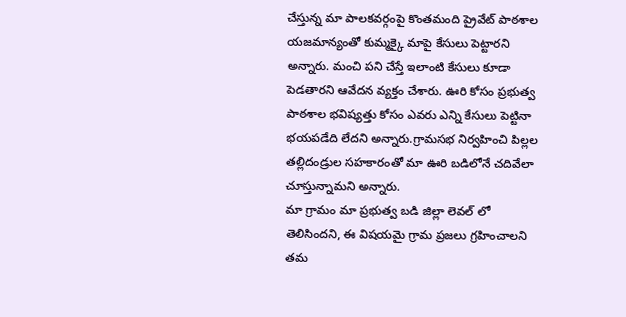చేస్తున్న మా పాలకవర్గంపై కొంతమంది ప్రైవేట్ పాఠశాల యజమాన్యంతో కుమ్మక్కై మాపై కేసులు పెట్టారని అన్నారు. మంచి పని చేస్తే ఇలాంటి కేసులు కూడా పెడతారని ఆవేదన వ్యక్తం చేశారు. ఊరి కోసం ప్రభుత్వ పాఠశాల భవిష్యత్తు కోసం ఎవరు ఎన్ని కేసులు పెట్టినా భయపడేది లేదని అన్నారు.గ్రామసభ నిర్వహించి పిల్లల తల్లిదండ్రుల సహకారంతో మా ఊరి బడిలోనే చదివేలా చూస్తున్నామని అన్నారు.
మా గ్రామం మా ప్రభుత్వ బడి జిల్లా లెవల్ లో తెలిసిందని, ఈ విషయమై గ్రామ ప్రజలు గ్రహించాలని తమ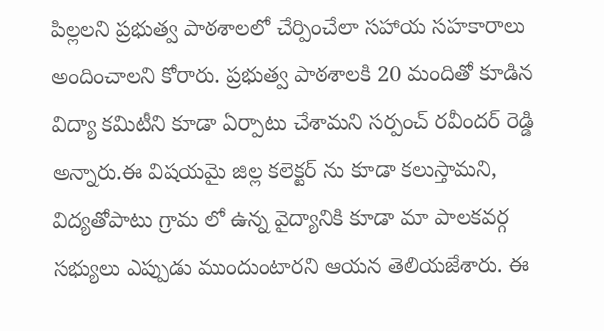పిల్లలని ప్రభుత్వ పాఠశాలలో చేర్పించేలా సహాయ సహకారాలు అందించాలని కోరారు. ప్రభుత్వ పాఠశాలకి 20 మందితో కూడిన విద్యా కమిటీని కూడా ఏర్పాటు చేశామని సర్పంచ్ రవీందర్ రెడ్డి అన్నారు.ఈ విషయమై జిల్ల కలెక్టర్ ను కూడా కలుస్తామని, విద్యతోపాటు గ్రామ లో ఉన్న వైద్యానికి కూడా మా పాలకవర్గ సభ్యులు ఎప్పుడు ముందుంటారని ఆయన తెలియజేశారు. ఈ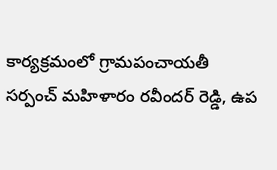కార్యక్రమంలో గ్రామపంచాయతీ సర్పంచ్ మహిళారం రవీందర్ రెడ్డి, ఉప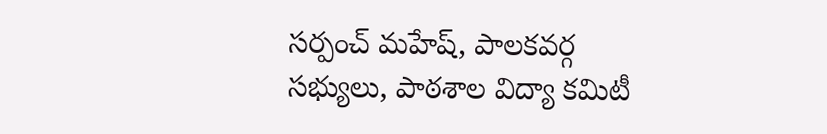సర్పంచ్ మహేష్, పాలకవర్గ సభ్యులు, పాఠశాల విద్యా కమిటీ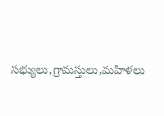సభ్యులు,గ్రామస్తులు,మహిళలు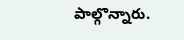పాల్గొన్నారు.